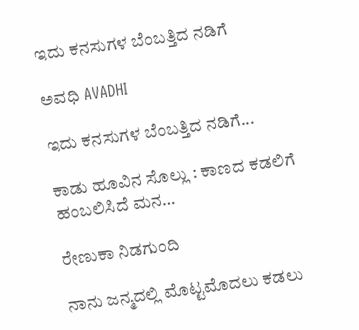ಇದು ಕನಸುಗಳ ಬೆಂಬತ್ತಿದ ನಡಿಗೆ‍

ಅವಧಿ AVADHI

ಇದು ಕನಸುಗಳ ಬೆಂಬತ್ತಿದ ನಡಿಗೆ...

ಕಾಡು ಹೂವಿನ ಸೊಲ್ಲು : ಕಾಣದ ಕಡಲಿಗೆ ಹಂಬಲಿಸಿದೆ ಮನ…

ರೇಣುಕಾ ನಿಡಗುಂದಿ

ನಾನು ಜನ್ಮದಲ್ಲಿ ಮೊಟ್ಟಮೊದಲು ಕಡಲು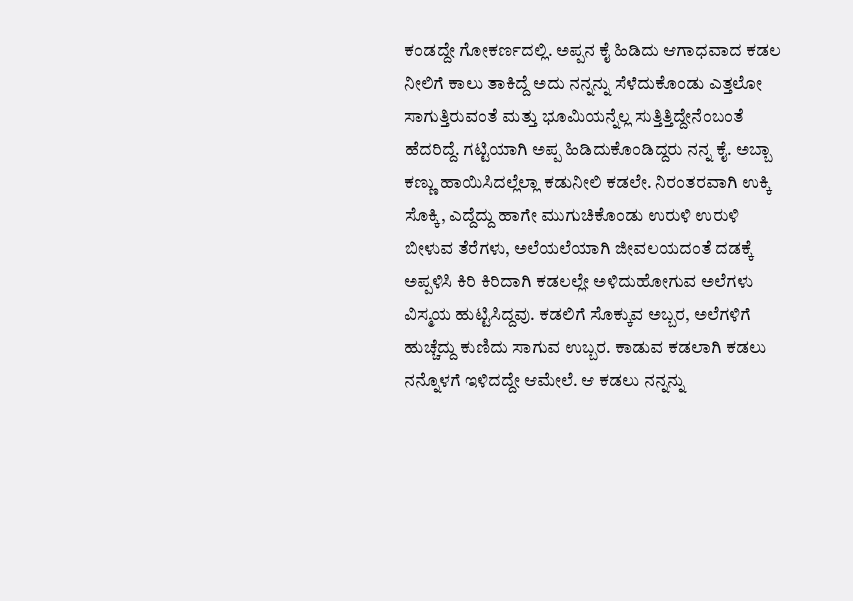ಕಂಡದ್ದೇ ಗೋಕರ್ಣದಲ್ಲಿ. ಅಪ್ಪನ ಕೈ ಹಿಡಿದು ಆಗಾಧವಾದ ಕಡಲ ನೀಲಿಗೆ ಕಾಲು ತಾಕಿದ್ದೆ ಅದು ನನ್ನನ್ನು ಸೆಳೆದುಕೊಂಡು ಎತ್ತಲೋ ಸಾಗುತ್ತಿರುವಂತೆ ಮತ್ತು ಭೂಮಿಯನ್ನೆಲ್ಲ ಸುತ್ತಿತ್ತಿದ್ದೇನೆಂಬಂತೆ ಹೆದರಿದ್ದೆ. ಗಟ್ಟಿಯಾಗಿ ಅಪ್ಪ ಹಿಡಿದುಕೊಂಡಿದ್ದರು ನನ್ನ ಕೈ. ಅಬ್ಬಾ ಕಣ್ಣು ಹಾಯಿಸಿದಲ್ಲೆಲ್ಲಾ ಕಡುನೀಲಿ ಕಡಲೇ. ನಿರಂತರವಾಗಿ ಉಕ್ಕಿ ಸೊಕ್ಕಿ, ಎದ್ದೆದ್ದು ಹಾಗೇ ಮುಗುಚಿಕೊಂಡು ಉರುಳಿ ಉರುಳಿ ಬೀಳುವ ತೆರೆಗಳು, ಅಲೆಯಲೆಯಾಗಿ ಜೀವಲಯದಂತೆ ದಡಕ್ಕೆ ಅಪ್ಪಳಿಸಿ ಕಿರಿ ಕಿರಿದಾಗಿ ಕಡಲಲ್ಲೇ ಅಳಿದುಹೋಗುವ ಅಲೆಗಳು ವಿಸ್ಮಯ ಹುಟ್ಟಿಸಿದ್ದವು. ಕಡಲಿಗೆ ಸೊಕ್ಕುವ ಅಬ್ಬರ, ಅಲೆಗಳಿಗೆ ಹುಚ್ಚೆದ್ದು ಕುಣಿದು ಸಾಗುವ ಉಬ್ಬರ. ಕಾಡುವ ಕಡಲಾಗಿ ಕಡಲು ನನ್ನೊಳಗೆ ಇಳಿದದ್ದೇ ಆಮೇಲೆ. ಆ ಕಡಲು ನನ್ನನ್ನು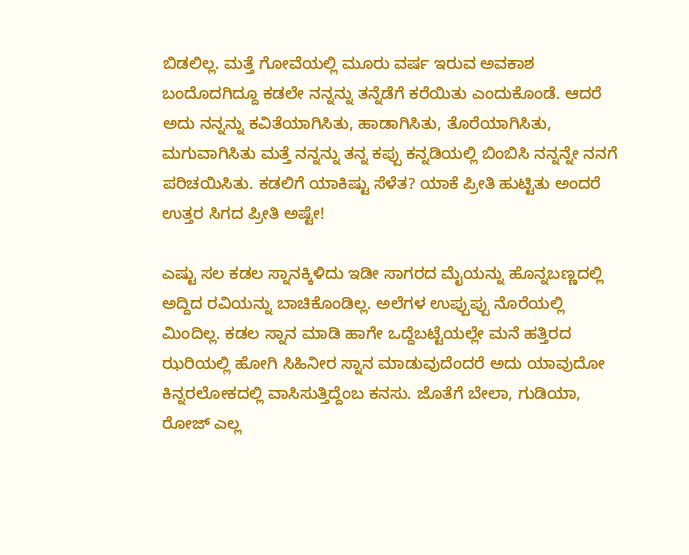ಬಿಡಲಿಲ್ಲ. ಮತ್ತೆ ಗೋವೆಯಲ್ಲಿ ಮೂರು ವರ್ಷ ಇರುವ ಅವಕಾಶ ಬಂದೊದಗಿದ್ದೂ ಕಡಲೇ ನನ್ನನ್ನು ತನ್ನೆಡೆಗೆ ಕರೆಯಿತು ಎಂದುಕೊಂಡೆ. ಆದರೆ ಅದು ನನ್ನನ್ನು ಕವಿತೆಯಾಗಿಸಿತು, ಹಾಡಾಗಿಸಿತು, ತೊರೆಯಾಗಿಸಿತು, ಮಗುವಾಗಿಸಿತು ಮತ್ತೆ ನನ್ನನ್ನು ತನ್ನ ಕಪ್ಪು ಕನ್ನಡಿಯಲ್ಲಿ ಬಿಂಬಿಸಿ ನನ್ನನ್ನೇ ನನಗೆ ಪರಿಚಯಿಸಿತು. ಕಡಲಿಗೆ ಯಾಕಿಷ್ಟು ಸೆಳೆತ? ಯಾಕೆ ಪ್ರೀತಿ ಹುಟ್ಟಿತು ಅಂದರೆ ಉತ್ತರ ಸಿಗದ ಪ್ರೀತಿ ಅಷ್ಟೇ!

ಎಷ್ಟು ಸಲ ಕಡಲ ಸ್ನಾನಕ್ಕಿಳಿದು ಇಡೀ ಸಾಗರದ ಮೈಯನ್ನು ಹೊನ್ನಬಣ್ಣದಲ್ಲಿ ಅದ್ದಿದ ರವಿಯನ್ನು ಬಾಚಿಕೊಂಡಿಲ್ಲ. ಅಲೆಗಳ ಉಪ್ಪುಪ್ಪು ನೊರೆಯಲ್ಲಿ ಮಿಂದಿಲ್ಲ. ಕಡಲ ಸ್ನಾನ ಮಾಡಿ ಹಾಗೇ ಒದ್ದೆಬಟ್ಟೆಯಲ್ಲೇ ಮನೆ ಹತ್ತಿರದ ಝರಿಯಲ್ಲಿ ಹೋಗಿ ಸಿಹಿನೀರ ಸ್ನಾನ ಮಾಡುವುದೆಂದರೆ ಅದು ಯಾವುದೋ ಕಿನ್ನರಲೋಕದಲ್ಲಿ ವಾಸಿಸುತ್ತಿದ್ದೆಂಬ ಕನಸು. ಜೊತೆಗೆ ಬೇಲಾ, ಗುಡಿಯಾ, ರೋಜ್ ಎಲ್ಲ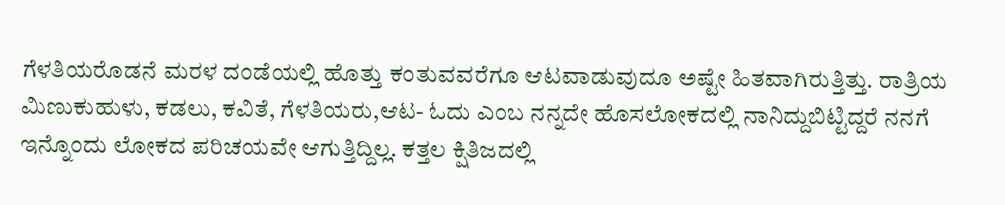ಗೆಳತಿಯರೊಡನೆ ಮರಳ ದಂಡೆಯಲ್ಲಿ ಹೊತ್ತು ಕಂತುವವರೆಗೂ ಆಟವಾಡುವುದೂ ಅಷ್ಟೇ ಹಿತವಾಗಿರುತ್ತಿತ್ತು. ರಾತ್ರಿಯ ಮಿಣುಕುಹುಳು, ಕಡಲು, ಕವಿತೆ, ಗೆಳತಿಯರು,ಆಟ- ಓದು ಎಂಬ ನನ್ನದೇ ಹೊಸಲೋಕದಲ್ಲಿ ನಾನಿದ್ದುಬಿಟ್ಟಿದ್ದರೆ ನನಗೆ ಇನ್ನೊಂದು ಲೋಕದ ಪರಿಚಯವೇ ಆಗುತ್ತಿದ್ದಿಲ್ಲ. ಕತ್ತಲ ಕ್ಷಿತಿಜದಲ್ಲಿ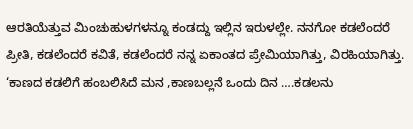ಆರತಿಯೆತ್ತುವ ಮಿಂಚುಹುಳಗಳನ್ನೂ ಕಂಡದ್ದು ಇಲ್ಲಿನ ಇರುಳಲ್ಲೇ. ನನಗೋ ಕಡಲೆಂದರೆ ಪ್ರೀತಿ, ಕಡಲೆಂದರೆ ಕವಿತೆ, ಕಡಲೆಂದರೆ ನನ್ನ ಏಕಾಂತದ ಪ್ರೇಮಿಯಾಗಿತ್ತು, ವಿರಹಿಯಾಗಿತ್ತು. ‘ಕಾಣದ ಕಡಲಿಗೆ ಹಂಬಲಿಸಿದೆ ಮನ ,ಕಾಣಬಲ್ಲನೆ ಒಂದು ದಿನ ….ಕಡಲನು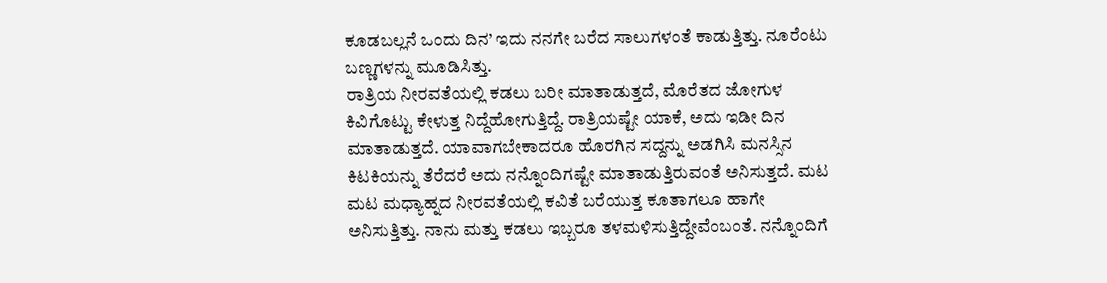ಕೂಡಬಲ್ಲನೆ ಒಂದು ದಿನ’ ಇದು ನನಗೇ ಬರೆದ ಸಾಲುಗಳಂತೆ ಕಾಡುತ್ತಿತ್ತು. ನೂರೆಂಟು ಬಣ್ಣಗಳನ್ನು ಮೂಡಿಸಿತ್ತು.
ರಾತ್ರಿಯ ನೀರವತೆಯಲ್ಲಿ ಕಡಲು ಬರೀ ಮಾತಾಡುತ್ತದೆ, ಮೊರೆತದ ಜೋಗುಳ ಕಿವಿಗೊಟ್ಟು ಕೇಳುತ್ತ ನಿದ್ದೆಹೋಗುತ್ತಿದ್ದೆ. ರಾತ್ರಿಯಷ್ಟೇ ಯಾಕೆ, ಅದು ಇಡೀ ದಿನ ಮಾತಾಡುತ್ತದೆ. ಯಾವಾಗಬೇಕಾದರೂ ಹೊರಗಿನ ಸದ್ದನ್ನು ಅಡಗಿಸಿ ಮನಸ್ಸಿನ ಕಿಟಕಿಯನ್ನು ತೆರೆದರೆ ಅದು ನನ್ನೊಂದಿಗಷ್ಟೇ ಮಾತಾಡುತ್ತಿರುವಂತೆ ಅನಿಸುತ್ತದೆ. ಮಟ ಮಟ ಮಧ್ಯಾಹ್ನದ ನೀರವತೆಯಲ್ಲಿ ಕವಿತೆ ಬರೆಯುತ್ತ ಕೂತಾಗಲೂ ಹಾಗೇ ಅನಿಸುತ್ತಿತ್ತು. ನಾನು ಮತ್ತು ಕಡಲು ಇಬ್ಬರೂ ತಳಮಳಿಸುತ್ತಿದ್ದೇವೆಂಬಂತೆ. ನನ್ನೊಂದಿಗೆ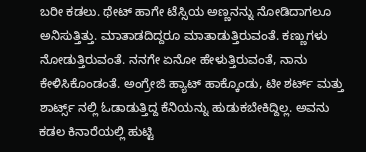ಬರೀ ಕಡಲು. ಥೇಟ್ ಹಾಗೇ ಟೆಸ್ಸಿಯ ಅಣ್ಣನನ್ನು ನೋಡಿದಾಗಲೂ ಅನಿಸುತ್ತಿತ್ತು. ಮಾತಾಡದಿದ್ದರೂ ಮಾತಾಡುತ್ತಿರುವಂತೆ. ಕಣ್ಣುಗಳು ನೋಡುತ್ತಿರುವಂತೆ. ನನಗೇ ಏನೋ ಹೇಳುತ್ತಿರುವಂತೆ, ನಾನು ಕೇಳಿಸಿಕೊಂಡಂತೆ. ಅಂಗ್ರೇಜಿ ಹ್ಯಾಟ್ ಹಾಕ್ಕೊಂಡು, ಟೀ ಶರ್ಟ್ ಮತ್ತು ಶಾರ್ಟ್ಸ್ ನಲ್ಲಿ ಓಡಾಡುತ್ತಿದ್ದ ಕೆನಿಯನ್ನು ಹುಡುಕಬೇಕಿದ್ದಿಲ್ಲ. ಅವನು ಕಡಲ ಕಿನಾರೆಯಲ್ಲಿ ಹುಟ್ಟಿ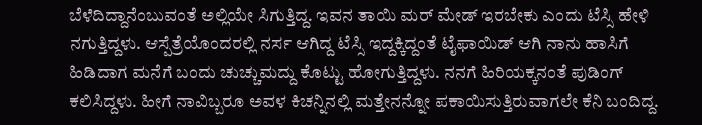ಬೆಳೆದಿದ್ದಾನೆಂಬುವಂತೆ ಅಲ್ಲಿಯೇ ಸಿಗುತ್ತಿದ್ದ. ಇವನ ತಾಯಿ ಮರ್ ಮೇಡ್ ಇರಬೇಕು ಎಂದು ಟೆಸ್ಸಿ ಹೇಳಿ ನಗುತ್ತಿದ್ದಳು. ಆಸ್ಪೆತ್ರೆಯೊಂದರಲ್ಲಿ ನರ್ಸ ಆಗಿದ್ದ ಟೆಸ್ಸಿ ಇದ್ದಕ್ಕಿದ್ದಂತೆ ಟೈಫಾಯಿಡ್ ಆಗಿ ನಾನು ಹಾಸಿಗೆ ಹಿಡಿದಾಗ ಮನೆಗೆ ಬಂದು ಚುಚ್ಚುಮದ್ದು ಕೊಟ್ಟು ಹೋಗುತ್ತಿದ್ದಳು. ನನಗೆ ಹಿರಿಯಕ್ಕನಂತೆ ಪುಡಿಂಗ್ ಕಲಿಸಿದ್ದಳು. ಹೀಗೆ ನಾವಿಬ್ಬರೂ ಅವಳ ಕಿಚನ್ನಿನಲ್ಲಿ ಮತ್ತೇನನ್ನೋ ಪಕಾಯಿಸುತ್ತಿರುವಾಗಲೇ ಕೆನಿ ಬಂದಿದ್ದ.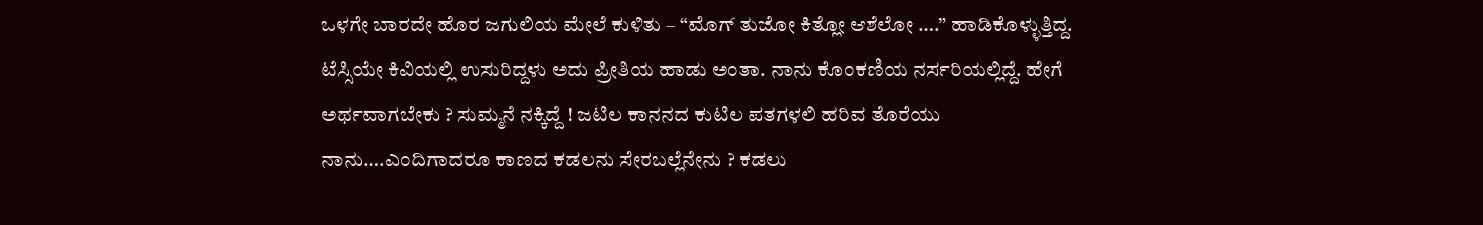ಒಳಗೇ ಬಾರದೇ ಹೊರ ಜಗುಲಿಯ ಮೇಲೆ ಕುಳಿತು – “ಮೊಗ್ ತುಜೋ ಕಿತ್ಲೋ ಆಶೆಲೋ ….” ಹಾಡಿಕೊಳ್ಳುತ್ತಿದ್ದ. ಟೆಸ್ಸಿಯೇ ಕಿವಿಯಲ್ಲಿ ಉಸುರಿದ್ದಳು ಅದು ಪ್ರೀತಿಯ ಹಾಡು ಅಂತಾ. ನಾನು ಕೊಂಕಣಿಯ ನರ್ಸರಿಯಲ್ಲಿದ್ದೆ. ಹೇಗೆ ಅರ್ಥವಾಗಬೇಕು ? ಸುಮ್ಮನೆ ನಕ್ಕಿದ್ದೆ ! ಜಟಿಲ ಕಾನನದ ಕುಟಿಲ ಪತಗಳಲಿ ಹರಿವ ತೊರೆಯು ನಾನು….ಎಂದಿಗಾದರೂ ಕಾಣದ ಕಡಲನು ಸೇರಬಲ್ಲೆನೇನು ? ಕಡಲು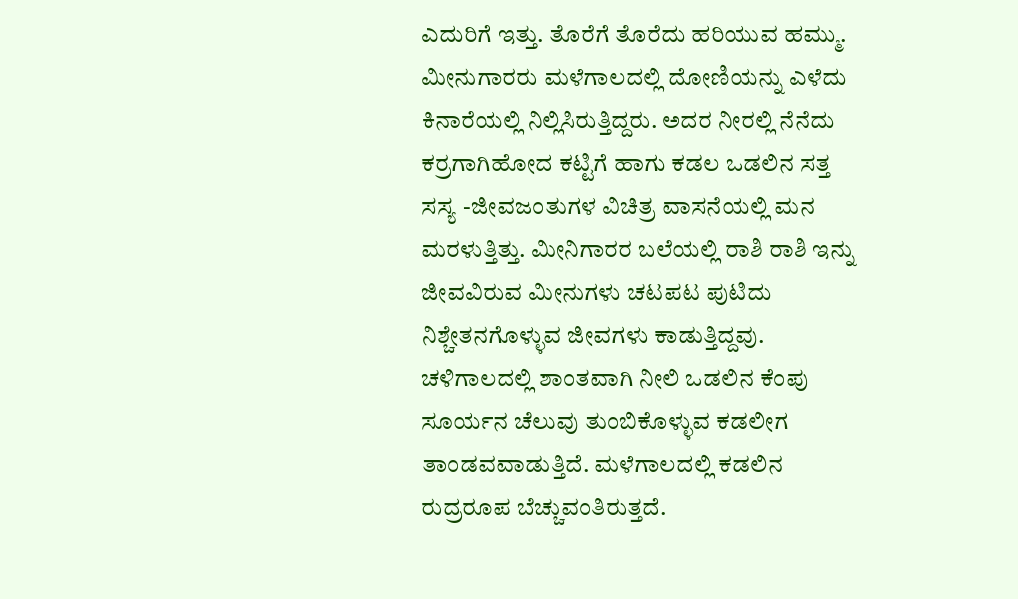ಎದುರಿಗೆ ಇತ್ತು. ತೊರೆಗೆ ತೊರೆದು ಹರಿಯುವ ಹಮ್ಮು.
ಮೀನುಗಾರರು ಮಳೆಗಾಲದಲ್ಲಿ ದೋಣಿಯನ್ನು ಎಳೆದು ಕಿನಾರೆಯಲ್ಲಿ ನಿಲ್ಲಿಸಿರುತ್ತಿದ್ದರು. ಅದರ ನೀರಲ್ಲಿ ನೆನೆದು ಕರ್ರಗಾಗಿಹೋದ ಕಟ್ಟಿಗೆ ಹಾಗು ಕಡಲ ಒಡಲಿನ ಸತ್ತ ಸಸ್ಯ -ಜೀವಜಂತುಗಳ ವಿಚಿತ್ರ ವಾಸನೆಯಲ್ಲಿ ಮನ ಮರಳುತ್ತಿತ್ತು. ಮೀನಿಗಾರರ ಬಲೆಯಲ್ಲಿ ರಾಶಿ ರಾಶಿ ಇನ್ನು ಜೀವವಿರುವ ಮೀನುಗಳು ಚಟಪಟ ಪುಟಿದು ನಿಶ್ಚೇತನಗೊಳ್ಳುವ ಜೀವಗಳು ಕಾಡುತ್ತಿದ್ದವು. ಚಳಿಗಾಲದಲ್ಲಿ ಶಾಂತವಾಗಿ ನೀಲಿ ಒಡಲಿನ ಕೆಂಪು ಸೂರ್ಯನ ಚೆಲುವು ತುಂಬಿಕೊಳ್ಳುವ ಕಡಲೀಗ ತಾಂಡವವಾಡುತ್ತಿದೆ. ಮಳೆಗಾಲದಲ್ಲಿ ಕಡಲಿನ ರುದ್ರರೂಪ ಬೆಚ್ಚುವಂತಿರುತ್ತದೆ.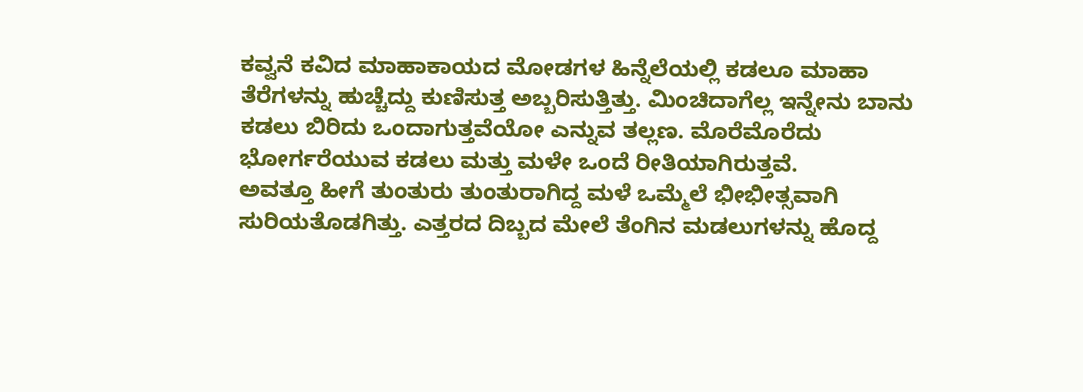ಕವ್ವನೆ ಕವಿದ ಮಾಹಾಕಾಯದ ಮೋಡಗಳ ಹಿನ್ನೆಲೆಯಲ್ಲಿ ಕಡಲೂ ಮಾಹಾ ತೆರೆಗಳನ್ನು ಹುಚ್ಚೆದ್ದು ಕುಣಿಸುತ್ತ ಅಬ್ಬರಿಸುತ್ತಿತ್ತು. ಮಿಂಚಿದಾಗೆಲ್ಲ ಇನ್ನೇನು ಬಾನು ಕಡಲು ಬಿರಿದು ಒಂದಾಗುತ್ತವೆಯೋ ಎನ್ನುವ ತಲ್ಲಣ. ಮೊರೆಮೊರೆದು ಭೋರ್ಗರೆಯುವ ಕಡಲು ಮತ್ತು ಮಳೇ ಒಂದೆ ರೀತಿಯಾಗಿರುತ್ತವೆ.
ಅವತ್ತೂ ಹೀಗೆ ತುಂತುರು ತುಂತುರಾಗಿದ್ದ ಮಳೆ ಒಮ್ಮೆಲೆ ಭೀಭೀತ್ಸವಾಗಿ ಸುರಿಯತೊಡಗಿತ್ತು. ಎತ್ತರದ ದಿಬ್ಬದ ಮೇಲೆ ತೆಂಗಿನ ಮಡಲುಗಳನ್ನು ಹೊದ್ದ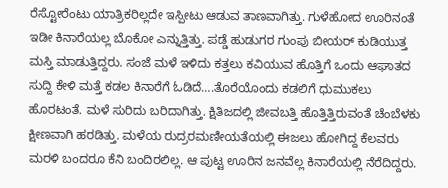ರೆಸ್ಟೋರೆಂಟು ಯಾತ್ರಿಕರಿಲ್ಲದೇ ಇಸ್ಪೀಟು ಆಡುವ ತಾಣವಾಗಿತ್ತು. ಗುಳೆಹೋದ ಊರಿನಂತೆ ಇಡೀ ಕಿನಾರೆಯಲ್ಲ ಬೊಕೋ ಎನ್ನುತ್ತಿತ್ತು. ಪಡ್ಡೆ ಹುಡುಗರ ಗುಂಪು ಬೀಯರ್ ಕುಡಿಯುತ್ತ ಮಸ್ತಿ ಮಾಡುತ್ತಿದ್ದರು. ಸಂಜೆ ಮಳೆ ಇಳಿದು ಕತ್ತಲು ಕವಿಯುವ ಹೊತ್ತಿಗೆ ಒಂದು ಆಘಾತದ ಸುದ್ದಿ ಕೇಳಿ ಮತ್ತೆ ಕಡಲ ಕಿನಾರೆಗೆ ಓಡಿದೆ….ತೊರೆಯೊಂದು ಕಡಲಿಗೆ ಧುಮುಕಲು ಹೊರಟಂತೆ. ಮಳೆ ಸುರಿದು ಬರಿದಾಗಿತ್ತು. ಕ್ಷಿತಿಜದಲ್ಲಿ ಜೀವಬತ್ತಿ ಹೊತ್ತಿತ್ತಿರುವಂತೆ ಚೆಂಬೆಳಕು ಕ್ಷೀಣವಾಗಿ ಹರಡಿತ್ತು. ಮಳೆಯ ರುದ್ರರಮಣೀಯತೆಯಲ್ಲಿ ಈಜಲು ಹೋಗಿದ್ದ ಕೆಲವರು ಮರಳಿ ಬಂದರೂ ಕೆನಿ ಬಂದಿರಲಿಲ್ಲ. ಆ ಪುಟ್ಟ ಊರಿನ ಜನವೆಲ್ಲ ಕಿನಾರೆಯಲ್ಲಿ ನೆರೆದಿದ್ದರು.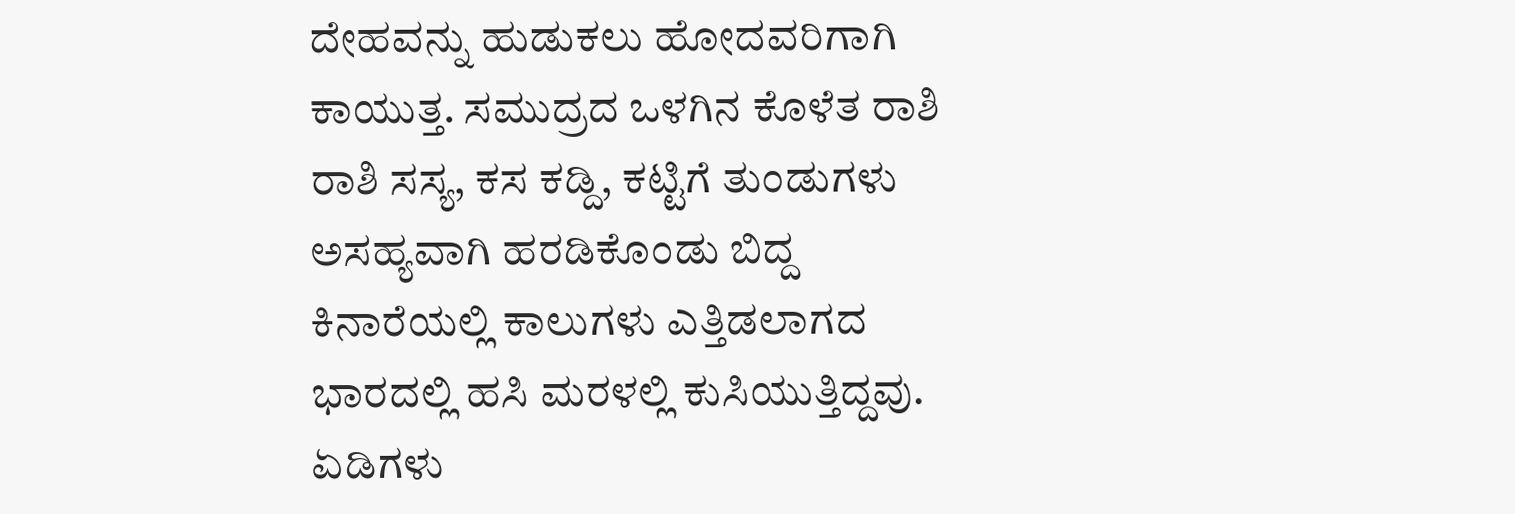ದೇಹವನ್ನು ಹುಡುಕಲು ಹೋದವರಿಗಾಗಿ ಕಾಯುತ್ತ. ಸಮುದ್ರದ ಒಳಗಿನ ಕೊಳೆತ ರಾಶಿ ರಾಶಿ ಸಸ್ಯ, ಕಸ ಕಡ್ದಿ, ಕಟ್ಟಿಗೆ ತುಂಡುಗಳು ಅಸಹ್ಯವಾಗಿ ಹರಡಿಕೊಂಡು ಬಿದ್ದ ಕಿನಾರೆಯಲ್ಲಿ ಕಾಲುಗಳು ಎತ್ತಿಡಲಾಗದ ಭಾರದಲ್ಲಿ ಹಸಿ ಮರಳಲ್ಲಿ ಕುಸಿಯುತ್ತಿದ್ದವು. ಏಡಿಗಳು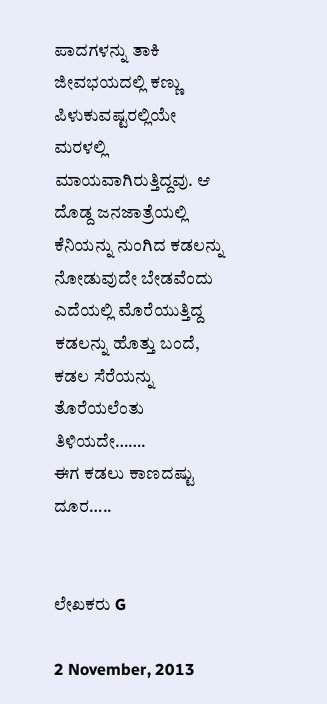ಪಾದಗಳನ್ನು ತಾಕಿ ಜೀವಭಯದಲ್ಲಿ ಕಣ್ಣು ಪಿಳುಕುವಷ್ಟರಲ್ಲಿಯೇ ಮರಳಲ್ಲಿ ಮಾಯವಾಗಿರುತ್ತಿದ್ದವು. ಆ ದೊಡ್ದ ಜನಜಾತ್ರೆಯಲ್ಲಿ ಕೆನಿಯನ್ನು ನುಂಗಿದ ಕಡಲನ್ನು ನೋಡುವುದೇ ಬೇಡವೆಂದು ಎದೆಯಲ್ಲಿ ಮೊರೆಯುತ್ತಿದ್ದ ಕಡಲನ್ನು ಹೊತ್ತು ಬಂದೆ, ಕಡಲ ಸೆರೆಯನ್ನು ತೊರೆಯಲೆಂತು ತಿಳಿಯದೇ…….
ಈಗ ಕಡಲು ಕಾಣದಷ್ಟು ದೂರ…..


ಲೇಖಕರು G

2 November, 2013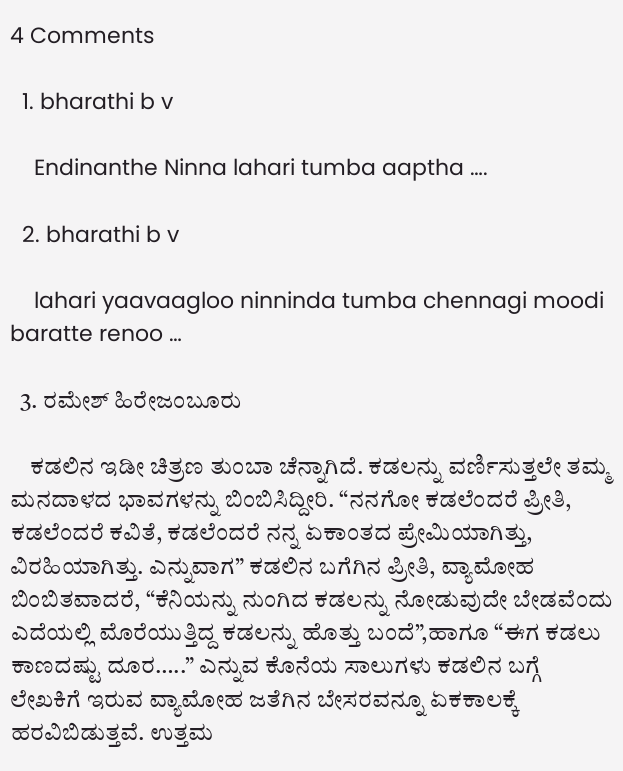4 Comments

  1. bharathi b v

    Endinanthe Ninna lahari tumba aaptha ….

  2. bharathi b v

    lahari yaavaagloo ninninda tumba chennagi moodi baratte renoo …

  3. ರಮೇಶ್ ಹಿರೇಜಂಬೂರು

    ಕಡಲಿನ ಇಡೀ ಚಿತ್ರಣ ತುಂಬಾ ಚೆನ್ನಾಗಿದೆ. ಕಡಲನ್ನು ವರ್ಣಿಸುತ್ತಲೇ ತಮ್ಮ ಮನದಾಳದ ಭಾವಗಳನ್ನು ಬಿಂಬಿಸಿದ್ದೀರಿ. “ನನಗೋ ಕಡಲೆಂದರೆ ಪ್ರೀತಿ, ಕಡಲೆಂದರೆ ಕವಿತೆ, ಕಡಲೆಂದರೆ ನನ್ನ ಏಕಾಂತದ ಪ್ರೇಮಿಯಾಗಿತ್ತು, ವಿರಹಿಯಾಗಿತ್ತು. ಎನ್ನುವಾಗ” ಕಡಲಿನ ಬಗೆಗಿನ ಪ್ರೀತಿ, ವ್ಯಾಮೋಹ ಬಿಂಬಿತವಾದರೆ, “ಕೆನಿಯನ್ನು ನುಂಗಿದ ಕಡಲನ್ನು ನೋಡುವುದೇ ಬೇಡವೆಂದು ಎದೆಯಲ್ಲಿ ಮೊರೆಯುತ್ತಿದ್ದ ಕಡಲನ್ನು ಹೊತ್ತು ಬಂದೆ”,ಹಾಗೂ “ಈಗ ಕಡಲು ಕಾಣದಷ್ಟು ದೂರ…..” ಎನ್ನುವ ಕೊನೆಯ ಸಾಲುಗಳು ಕಡಲಿನ ಬಗ್ಗೆ ಲೇಖಕಿಗೆ ಇರುವ ವ್ಯಾಮೋಹ ಜತೆಗಿನ ಬೇಸರವನ್ನೂ ಏಕಕಾಲಕ್ಕೆ ಹರವಿಬಿಡುತ್ತವೆ. ಉತ್ತಮ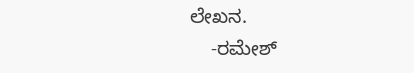ಲೇಖನ.
    -ರಮೇಶ್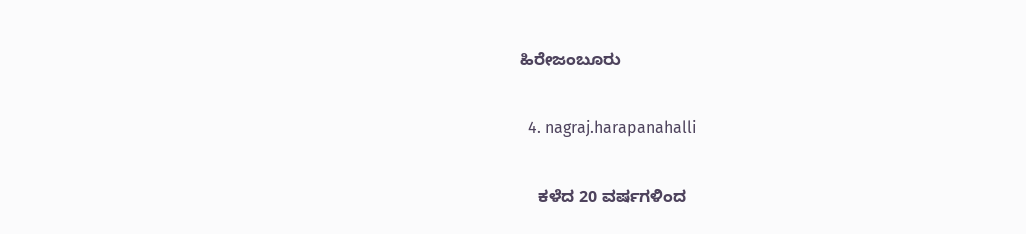ಹಿರೇಜಂಬೂರು

  4. nagraj.harapanahalli

    ಕಳೆದ 20 ವರ್ಷಗಳಿಂದ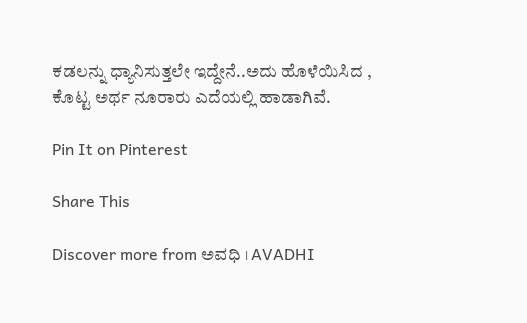ಕಡಲನ್ನು ಧ್ಯಾನಿಸುತ್ತಲೇ ಇದ್ದೇನೆ..ಅದು ಹೊಳೆಯಿಸಿದ , ಕೊಟ್ಟ ಅರ್ಥ ನೂರಾರು ಎದೆಯಲ್ಲಿ ಹಾಡಾಗಿವೆ.

Pin It on Pinterest

Share This

Discover more from ಅವಧಿ । AVADHI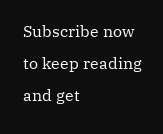Subscribe now to keep reading and get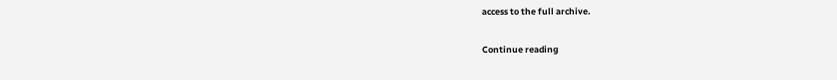access to the full archive.

Continue reading